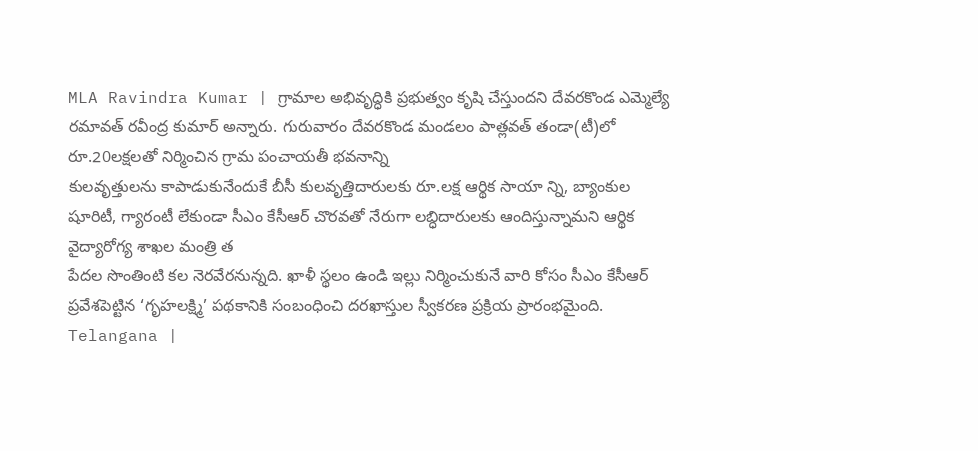MLA Ravindra Kumar | గ్రామాల అభివృద్ధికి ప్రభుత్వం కృషి చేస్తుందని దేవరకొండ ఎమ్మెల్యే రమావత్ రవీంద్ర కుమార్ అన్నారు. గురువారం దేవరకొండ మండలం పాత్లవత్ తండా(టీ)లో రూ.20లక్షలతో నిర్మించిన గ్రామ పంచాయతీ భవనాన్ని
కులవృత్తులను కాపాడుకునేందుకే బీసీ కులవృత్తిదారులకు రూ.లక్ష ఆర్థిక సాయా న్ని, బ్యాంకుల షూరిటీ, గ్యారంటీ లేకుండా సీఎం కేసీఆర్ చొరవతో నేరుగా లబ్ధిదారులకు ఆందిస్తున్నామని ఆర్థిక వైద్యారోగ్య శాఖల మంత్రి త
పేదల సొంతింటి కల నెరవేరనున్నది. ఖాళీ స్థలం ఉండి ఇల్లు నిర్మించుకునే వారి కోసం సీఎం కేసీఆర్ ప్రవేశపెట్టిన ‘గృహలక్ష్మి’ పథకానికి సంబంధించి దరఖాస్తుల స్వీకరణ ప్రక్రియ ప్రారంభమైంది.
Telangana |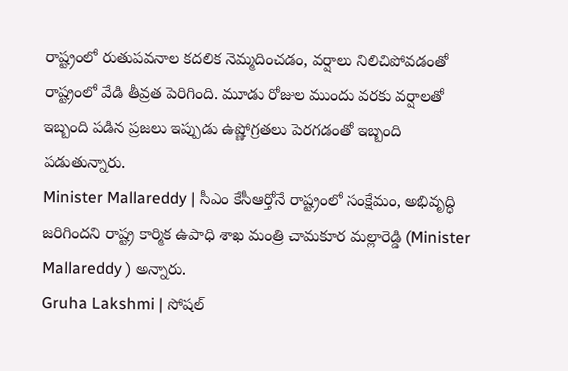రాష్ట్రంలో రుతుపవనాల కదలిక నెమ్మదించడం, వర్షాలు నిలిచిపోవడంతో రాష్ట్రంలో వేడి తీవ్రత పెరిగింది. మూడు రోజుల ముందు వరకు వర్షాలతో ఇబ్బంది పడిన ప్రజలు ఇప్పుడు ఉష్ణోగ్రతలు పెరగడంతో ఇబ్బంది పడుతున్నారు.
Minister Mallareddy | సీఎం కేసీఆర్తోనే రాష్ట్రంలో సంక్షేమం, అభివృద్ధి జరిగిందని రాష్ట్ర కార్మిక ఉపాధి శాఖ మంత్రి చామకూర మల్లారెడ్డి (Minister Mallareddy ) అన్నారు.
Gruha Lakshmi | సోషల్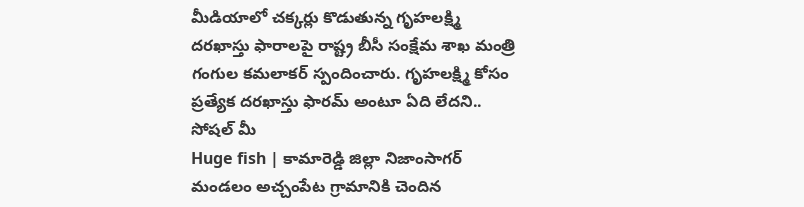మీడియాలో చక్కర్లు కొడుతున్న గృహలక్ష్మి దరఖాస్తు ఫారాలపై రాష్ట్ర బీసీ సంక్షేమ శాఖ మంత్రి గంగుల కమలాకర్ స్పందించారు. గృహలక్ష్మి కోసం ప్రత్యేక దరఖాస్తు ఫారమ్ అంటూ ఏది లేదని.. సోషల్ మీ
Huge fish | కామారెడ్డి జిల్లా నిజాంసాగర్ మండలం అచ్చంపేట గ్రామానికి చెందిన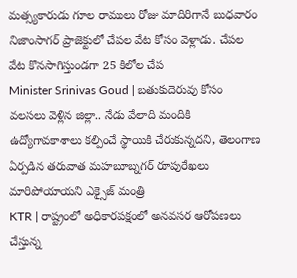మత్స్యకారుడు గూల రాములు రోజు మాదిరిగానే బుధవారం నిజాంసాగర్ ప్రాజెక్టులో చేపల వేట కోసం వెళ్లాడు. చేపల వేట కొనసాగిస్తుండగా 25 కిలోల చేప
Minister Srinivas Goud | బతుకుదెరువు కోసం వలసలు వెళ్లిన జిల్లా.. నేడు వేలాది మందికి ఉద్యోగావకాశాలు కల్పించే స్థాయికి చేరుకున్నదని, తెలంగాణ ఏర్పడిన తరువాత మహబూబ్నగర్ రూపురేఖలు మారిపోయాయని ఎక్సైజ్ మంత్రి
KTR | రాష్ట్రంలో అధికారపక్షంలో అనవసర ఆరోపణలు చేస్తున్న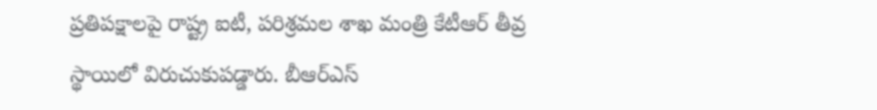ప్రతిపక్షాలపై రాష్ట్ర ఐటీ, పరిశ్రమల శాఖ మంత్రి కేటీఆర్ తీవ్ర స్థాయిలో విరుచుకుపడ్డారు. బీఆర్ఎస్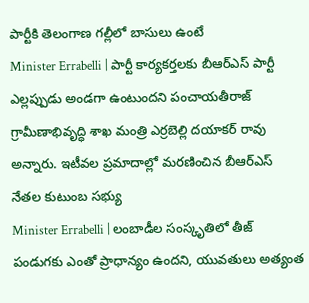పార్టీకి తెలంగాణ గల్లీలో బాసులు ఉంటే
Minister Errabelli | పార్టీ కార్యకర్తలకు బీఆర్ఎస్ పార్టీ ఎల్లప్పుడు అండగా ఉంటుందని పంచాయతీరాజ్ గ్రామీణాభివృద్ధి శాఖ మంత్రి ఎర్రబెల్లి దయాకర్ రావు అన్నారు. ఇటీవల ప్రమాదాల్లో మరణించిన బీఆర్ఎస్ నేతల కుటుంబ సభ్యు
Minister Errabelli | లంబాడీల సంస్కృతిలో తీజ్ పండుగకు ఎంతో ప్రాధాన్యం ఉందని, యువతులు అత్యంత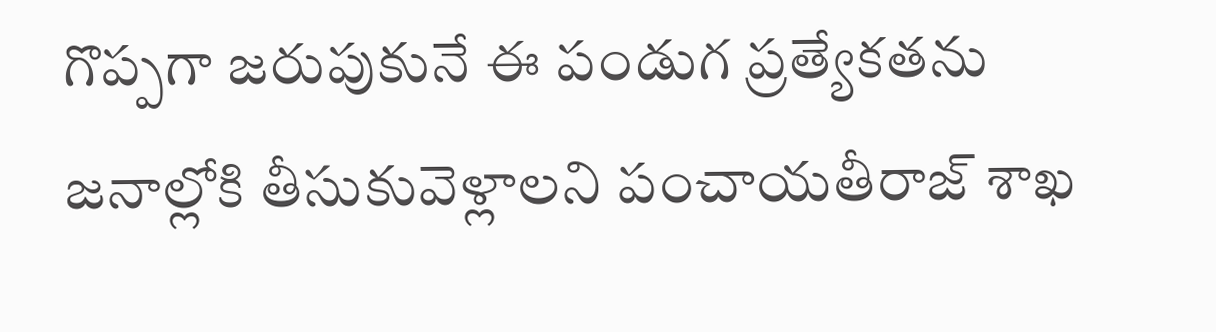గొప్పగా జరుపుకునే ఈ పండుగ ప్రత్యేకతను జనాల్లోకి తీసుకువెళ్లాలని పంచాయతీరాజ్ శాఖ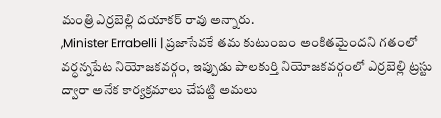మంత్రి ఎర్రబెల్లి దయాకర్ రావు అన్నారు.
,Minister Errabelli | ప్రజాసేవకే తమ కుటుంబం అంకితమైందని గతంలో వర్ధన్నపేట నియోజకవర్గం, ఇప్పుడు పాలకుర్తి నియోజకవర్గంలో ఎర్రబెల్లి ట్రస్టు ద్వారా అనేక కార్యక్రమాలు చేపట్టి అమలు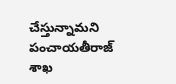చేస్తున్నామని పంచాయతీరాజ్ శాఖ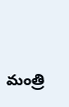మంత్రి